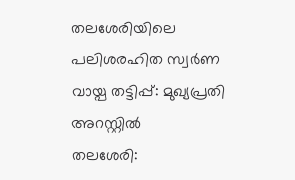തലശേരിയിലെ പലിശരഹിത സ്വർണ വായ്പ തട്ടിപ്പ്: മുഖ്യപ്രതി അറസ്റ്റിൽ
തലശേരി: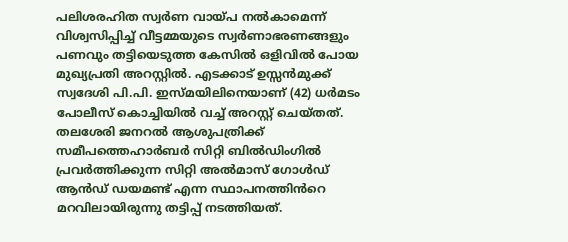പലിശരഹിത സ്വർണ വായ്പ നൽകാമെന്ന് വിശ്വസിപ്പിച്ച് വീട്ടമ്മയുടെ സ്വർണാഭരണങ്ങളും പണവും തട്ടിയെടുത്ത കേസിൽ ഒളിവിൽ പോയ മുഖ്യപ്രതി അറസ്റ്റിൽ. എടക്കാട് ഉസ്സൻമുക്ക് സ്വദേശി പി.പി. ഇസ്മയിലിനെയാണ് (42) ധർമടം പോലീസ് കൊച്ചിയിൽ വച്ച് അറസ്റ്റ് ചെയ്തത്. തലശേരി ജനറൽ ആശുപത്രിക്ക് സമീപത്തെഹാർബർ സിറ്റി ബിൽഡിംഗിൽ പ്രവർത്തിക്കുന്ന സിറ്റി അൽമാസ് ഗോൾഡ് ആൻഡ് ഡയമണ്ട് എന്ന സ്ഥാപനത്തിൻറെ മറവിലായിരുന്നു തട്ടിപ്പ് നടത്തിയത്.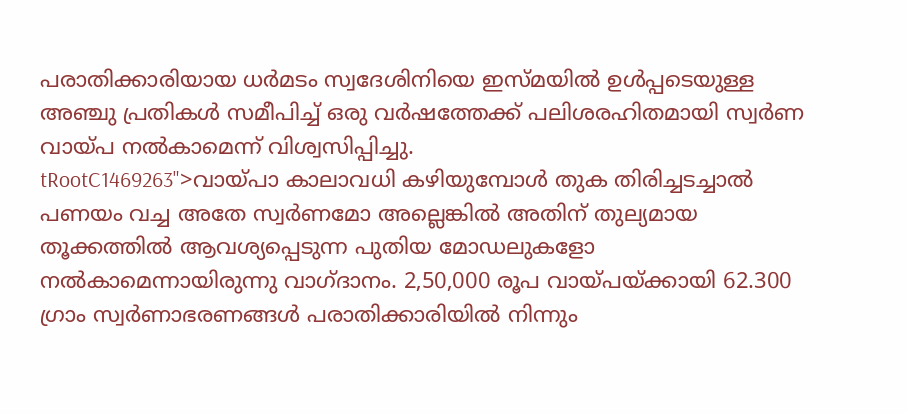പരാതിക്കാരിയായ ധർമടം സ്വദേശിനിയെ ഇസ്മയിൽ ഉൾപ്പടെയുള്ള അഞ്ചു പ്രതികൾ സമീപിച്ച് ഒരു വർഷത്തേക്ക് പലിശരഹിതമായി സ്വർണ വായ്പ നൽകാമെന്ന് വിശ്വസിപ്പിച്ചു.
tRootC1469263">വായ്പാ കാലാവധി കഴിയുമ്പോൾ തുക തിരിച്ചടച്ചാൽ പണയം വച്ച അതേ സ്വർണമോ അല്ലെങ്കിൽ അതിന് തുല്യമായ തൂക്കത്തിൽ ആവശ്യപ്പെടുന്ന പുതിയ മോഡലുകളോ നൽകാമെന്നായിരുന്നു വാഗ്ദാനം. 2,50,000 രൂപ വായ്പയ്ക്കായി 62.300 ഗ്രാം സ്വർണാഭരണങ്ങൾ പരാതിക്കാരിയിൽ നിന്നും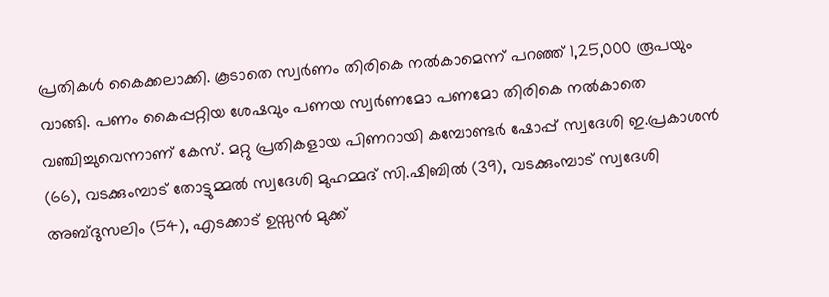പ്രതികൾ കൈക്കലാക്കി. കൂടാതെ സ്വർണം തിരികെ നൽകാമെന്ന് പറഞ്ഞ് 1,25,000 രൂപയും വാങ്ങി. പണം കൈപ്പറ്റിയ ശേഷവും പണയ സ്വർണമോ പണമോ തിരികെ നൽകാതെ വഞ്ചിച്ചുവെന്നാണ് കേസ്. മറ്റു പ്രതികളായ പിണറായി കമ്പോണ്ടർ ഷോപ്പ് സ്വദേശി ഇ.പ്രകാശൻ (66), വടക്കുംമ്പാട് തോട്ടുമ്മൽ സ്വദേശി മുഹമ്മദ് സി.ഷിബിൽ (39), വടക്കുംമ്പാട് സ്വദേശി അബ്ദുസലിം (54), എടക്കാട് ഉസ്സൻ മുക്ക്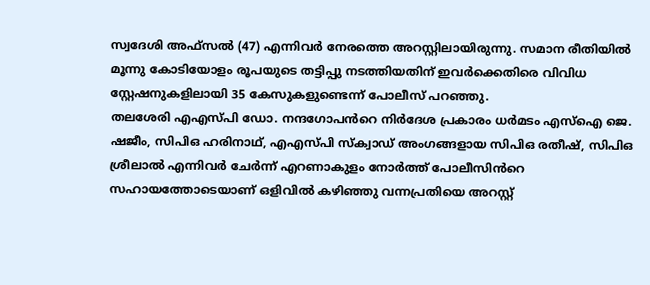സ്വദേശി അഫ്സൽ (47) എന്നിവർ നേരത്തെ അറസ്റ്റിലായിരുന്നു. സമാന രീതിയിൽ മൂന്നു കോടിയോളം രൂപയുടെ തട്ടിപ്പു നടത്തിയതിന് ഇവർക്കെതിരെ വിവിധ സ്റ്റേഷനുകളിലായി 35 കേസുകളുണ്ടെന്ന് പോലീസ് പറഞ്ഞു.
തലശേരി എഎസ്പി ഡോ. നന്ദഗോപൻറെ നിർദേശ പ്രകാരം ധർമടം എസ്ഐ ജെ. ഷജീം, സിപിഒ ഹരിനാഥ്, എഎസ്പി സ്ക്വാഡ് അംഗങ്ങളായ സിപിഒ രതീഷ്, സിപിഒ ശ്രീലാൽ എന്നിവർ ചേർന്ന് എറണാകുളം നോർത്ത് പോലീസിൻറെ സഹായത്തോടെയാണ് ഒളിവിൽ കഴിഞ്ഞു വന്നപ്രതിയെ അറസ്റ്റ്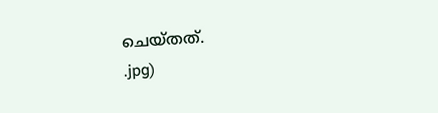ചെയ്തത്.
.jpg)